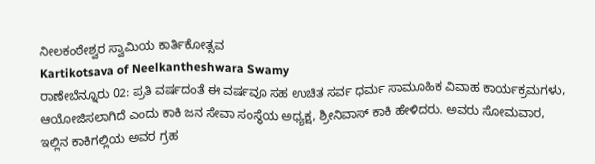ನೀಲಕಂಠೇಶ್ವರ ಸ್ವಾಮಿಯ ಕಾರ್ತಿಕೋತ್ಸವ
Kartikotsava of Neelkantheshwara Swamy
ರಾಣೇಬೆನ್ನೂರು 02: ಪ್ರತಿ ವರ್ಷದಂತೆ ಈ ವರ್ಷವೂ ಸಹ ಉಚಿತ ಸರ್ವ ಧರ್ಮ ಸಾಮೂಹಿಕ ವಿವಾಹ ಕಾರ್ಯಕ್ರಮಗಳು, ಆಯೋಜಿಸಲಾಗಿದೆ ಎಂದು ಕಾಕಿ ಜನ ಸೇವಾ ಸಂಸ್ಥೆಯ ಅಧ್ಯಕ್ಷ, ಶ್ರೀನಿವಾಸ್ ಕಾಕಿ ಹೇಳಿದರು. ಅವರು ಸೋಮವಾರ, ಇಲ್ಲಿನ ಕಾಕಿಗಲ್ಲಿಯ ಅವರ ಗ್ರಹ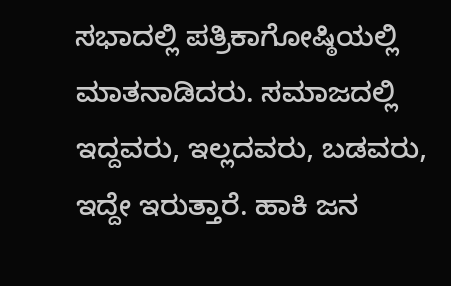ಸಭಾದಲ್ಲಿ ಪತ್ರಿಕಾಗೋಷ್ಠಿಯಲ್ಲಿ ಮಾತನಾಡಿದರು. ಸಮಾಜದಲ್ಲಿ ಇದ್ದವರು, ಇಲ್ಲದವರು, ಬಡವರು, ಇದ್ದೇ ಇರುತ್ತಾರೆ. ಹಾಕಿ ಜನ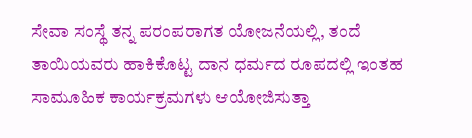ಸೇವಾ ಸಂಸ್ಥೆ ತನ್ನ ಪರಂಪರಾಗತ ಯೋಜನೆಯಲ್ಲಿ, ತಂದೆ ತಾಯಿಯವರು ಹಾಕಿಕೊಟ್ಟ ದಾನ ಧರ್ಮದ ರೂಪದಲ್ಲಿ ಇಂತಹ ಸಾಮೂಹಿಕ ಕಾರ್ಯಕ್ರಮಗಳು ಆಯೋಜಿಸುತ್ತಾ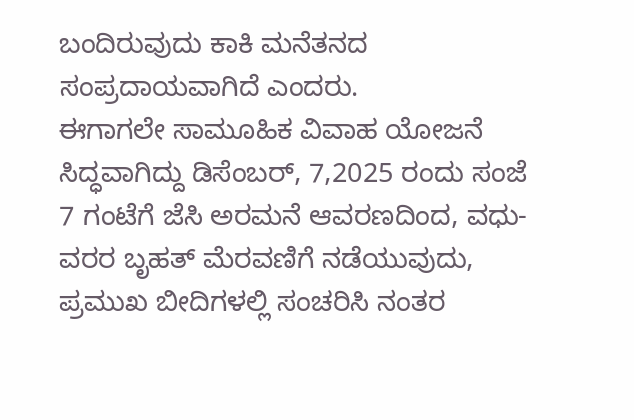ಬಂದಿರುವುದು ಕಾಕಿ ಮನೆತನದ ಸಂಪ್ರದಾಯವಾಗಿದೆ ಎಂದರು.
ಈಗಾಗಲೇ ಸಾಮೂಹಿಕ ವಿವಾಹ ಯೋಜನೆ ಸಿದ್ಧವಾಗಿದ್ದು ಡಿಸೆಂಬರ್, 7,2025 ರಂದು ಸಂಜೆ 7 ಗಂಟೆಗೆ ಜೆಸಿ ಅರಮನೆ ಆವರಣದಿಂದ, ವಧು-ವರರ ಬೃಹತ್ ಮೆರವಣಿಗೆ ನಡೆಯುವುದು, ಪ್ರಮುಖ ಬೀದಿಗಳಲ್ಲಿ ಸಂಚರಿಸಿ ನಂತರ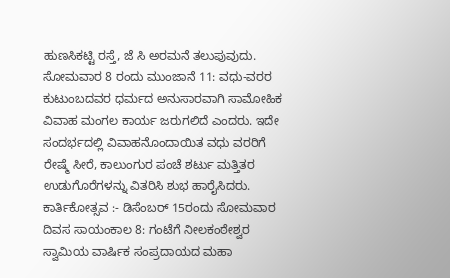ಹುಣಸಿಕಟ್ಟಿ ರಸ್ತೆ, ಜೆ ಸಿ ಅರಮನೆ ತಲುಪುವುದು. ಸೋಮವಾರ 8 ರಂದು ಮುಂಜಾನೆ 11: ವಧು-ವರರ ಕುಟುಂಬದವರ ಧರ್ಮದ ಅನುಸಾರವಾಗಿ ಸಾಮೋಹಿಕ ವಿವಾಹ ಮಂಗಲ ಕಾರ್ಯ ಜರುಗಲಿದೆ ಎಂದರು. ಇದೇ ಸಂದರ್ಭದಲ್ಲಿ ವಿವಾಹನೊಂದಾಯಿತ ವಧು ವರರಿಗೆ ರೇಷ್ಮೆ ಸೀರೆ, ಕಾಲುಂಗುರ ಪಂಚೆ ಶರ್ಟು ಮತ್ತಿತರ ಉಡುಗೊರೆಗಳನ್ನು ವಿತರಿಸಿ ಶುಭ ಹಾರೈಸಿದರು.
ಕಾರ್ತಿಕೋತ್ಸವ :- ಡಿಸೆಂಬರ್ 15ರಂದು ಸೋಮವಾರ ದಿವಸ ಸಾಯಂಕಾಲ 8: ಗಂಟೆಗೆ ನೀಲಕಂಠೇಶ್ವರ ಸ್ವಾಮಿಯ ವಾರ್ಷಿಕ ಸಂಪ್ರದಾಯದ ಮಹಾ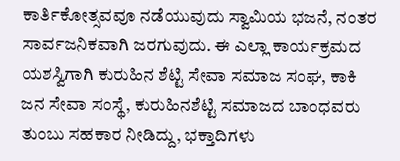ಕಾರ್ತಿಕೋತ್ಸವವೂ ನಡೆಯುವುದು ಸ್ವಾಮಿಯ ಭಜನೆ, ನಂತರ ಸಾರ್ವಜನಿಕವಾಗಿ ಜರಗುವುದು. ಈ ಎಲ್ಲಾ ಕಾರ್ಯಕ್ರಮದ ಯಶಸ್ವಿಗಾಗಿ ಕುರುಹಿನ ಶೆಟ್ಟಿ ಸೇವಾ ಸಮಾಜ ಸಂಘ, ಕಾಕಿ ಜನ ಸೇವಾ ಸಂಸ್ಥೆ, ಕುರುಹಿನಶೆಟ್ಟಿ ಸಮಾಜದ ಬಾಂಧವರು ತುಂಬು ಸಹಕಾರ ನೀಡಿದ್ದು, ಭಕ್ತಾದಿಗಳು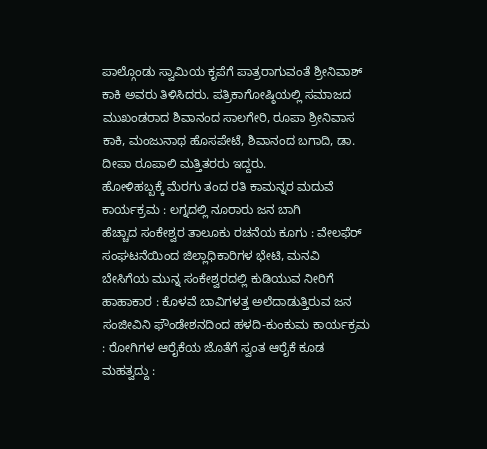ಪಾಲ್ಗೊಂಡು ಸ್ವಾಮಿಯ ಕೃಪೆಗೆ ಪಾತ್ರರಾಗುವಂತೆ ಶ್ರೀನಿವಾಶ್ ಕಾಕಿ ಅವರು ತಿಳಿಸಿದರು. ಪತ್ರಿಕಾಗೋಷ್ಠಿಯಲ್ಲಿ ಸಮಾಜದ ಮುಖಂಡರಾದ ಶಿವಾನಂದ ಸಾಲಗೇರಿ, ರೂಪಾ ಶ್ರೀನಿವಾಸ ಕಾಕಿ, ಮಂಜುನಾಥ ಹೊಸಪೇಟೆ, ಶಿವಾನಂದ ಬಗಾದಿ, ಡಾ. ದೀಪಾ ರೂಪಾಲಿ ಮತ್ತಿತರರು ಇದ್ದರು.
ಹೋಳಿಹಬ್ಬಕ್ಕೆ ಮೆರಗು ತಂದ ರತಿ ಕಾಮನ್ನರ ಮದುವೆ ಕಾರ್ಯಕ್ರಮ : ಲಗ್ನದಲ್ಲಿ ನೂರಾರು ಜನ ಬಾಗಿ
ಹೆಚ್ಚಾದ ಸಂಕೇಶ್ವರ ತಾಲೂಕು ರಚನೆಯ ಕೂಗು : ವೇಲಫೆರ್ ಸಂಘಟನೆಯಿಂದ ಜಿಲ್ಲಾಧಿಕಾರಿಗಳ ಭೇಟಿ, ಮನವಿ
ಬೇಸಿಗೆಯ ಮುನ್ನ ಸಂಕೇಶ್ವರದಲ್ಲಿ ಕುಡಿಯುವ ನೀರಿಗೆ ಹಾಹಾಕಾರ : ಕೊಳವೆ ಬಾವಿಗಳತ್ತ ಅಲೆದಾಡುತ್ತಿರುವ ಜನ
ಸಂಜೀವಿನಿ ಫೌಂಡೇಶನದಿಂದ ಹಳದಿ-ಕುಂಕುಮ ಕಾರ್ಯಕ್ರಮ : ರೋಗಿಗಳ ಆರೈಕೆಯ ಜೊತೆಗೆ ಸ್ವಂತ ಆರೈಕೆ ಕೂಡ ಮಹತ್ವದ್ದು :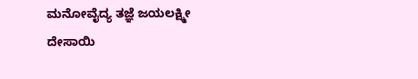ಮನೋವೈದ್ಯ ತಜ್ಞೆ ಜಯಲಕ್ಷ್ಮೀ ದೇಸಾಯಿ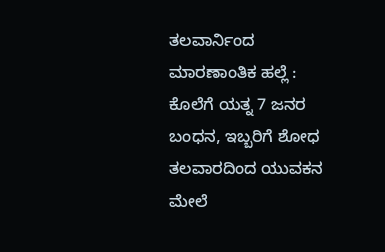ತಲವಾರ್ನಿಂದ ಮಾರಣಾಂತಿಕ ಹಲ್ಲೆ : ಕೊಲೆಗೆ ಯತ್ನ 7 ಜನರ ಬಂಧನ, ಇಬ್ಬರಿಗೆ ಶೋಧ
ತಲವಾರದಿಂದ ಯುವಕನ ಮೇಲೆ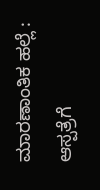ಮಾರಣಾಂತಿಕ ಹಲ್ಲೆ : ಆಸ್ಪತ್ರೆಗೆ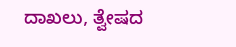ದಾಖಲು, ತ್ವೇಷದ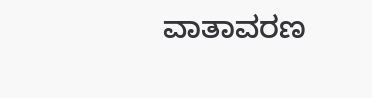ವಾತಾವರಣ